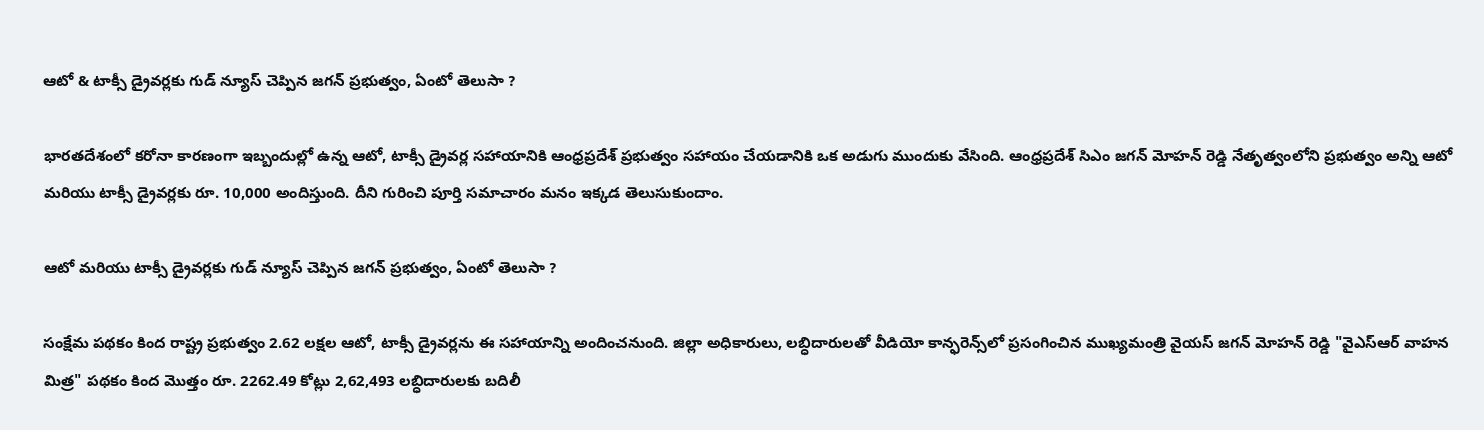ఆటో & టాక్సీ డ్రైవర్లకు గుడ్ న్యూస్ చెప్పిన జగన్ ప్రభుత్వం, ఏంటో తెలుసా ?

భారతదేశంలో కరోనా కారణంగా ఇబ్బందుల్లో ఉన్న ఆటో, టాక్సీ డ్రైవర్ల సహాయానికి ఆంధ్రప్రదేశ్ ప్రభుత్వం సహాయం చేయడానికి ఒక అడుగు ముందుకు వేసింది. ఆంధ్రప్రదేశ్ సిఎం జగన్ మోహన్ రెడ్డి నేతృత్వంలోని ప్రభుత్వం అన్ని ఆటో మరియు టాక్సీ డ్రైవర్లకు రూ. 10,000 అందిస్తుంది. దీని గురించి పూర్తి సమాచారం మనం ఇక్కడ తెలుసుకుందాం.

ఆటో మరియు టాక్సీ డ్రైవర్లకు గుడ్ న్యూస్ చెప్పిన జగన్ ప్రభుత్వం, ఏంటో తెలుసా ?

సంక్షేమ పథకం కింద రాష్ట్ర ప్రభుత్వం 2.62 లక్షల ఆటో, టాక్సీ డ్రైవర్లను ఈ సహాయాన్ని అందించనుంది. జిల్లా అధికారులు, లబ్ధిదారులతో వీడియో కాన్ఫరెన్స్‌లో ప్రసంగించిన ముఖ్యమంత్రి వైయస్ జగన్ మోహన్ రెడ్డి "వైఎస్‌ఆర్ వాహన మిత్ర" పథకం కింద మొత్తం రూ. 2262.49 కోట్లు 2,62,493 లబ్ధిదారులకు బదిలీ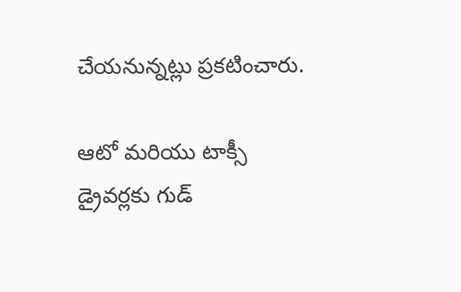చేయనున్నట్లు ప్రకటించారు.

ఆటో మరియు టాక్సీ డ్రైవర్లకు గుడ్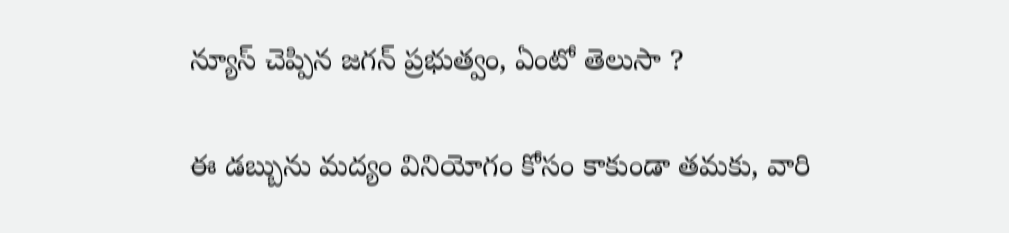న్యూస్ చెప్పిన జగన్ ప్రభుత్వం, ఏంటో తెలుసా ?

ఈ డబ్బును మద్యం వినియోగం కోసం కాకుండా తమకు, వారి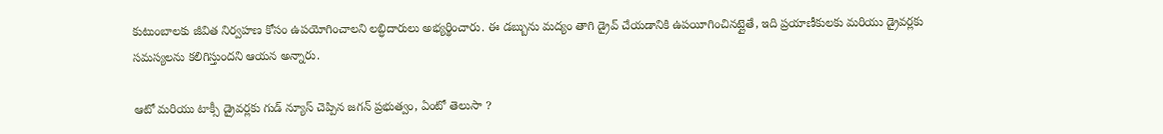కుటుంబాలకు జీవిత నిర్వహణ కోసం ఉపయోగించాలని లబ్ధిదారులు అభ్యర్థించారు. ఈ డబ్బును మద్యం తాగి డ్రైవ్ చేయడానికి ఉపయీగించినట్లైతే, ఇది ప్రయాణీకులకు మరియు డ్రైవర్లకు సమస్యలను కలిగిస్తుందని ఆయన అన్నారు.

ఆటో మరియు టాక్సీ డ్రైవర్లకు గుడ్ న్యూస్ చెప్పిన జగన్ ప్రభుత్వం, ఏంటో తెలుసా ?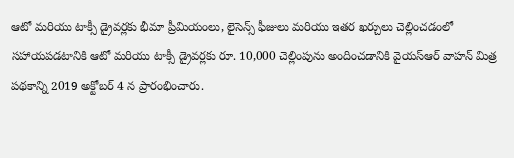ఆటో మరియు టాక్సీ డ్రైవర్లకు భీమా ప్రీమియంలు, లైసెన్స్ ఫీజులు మరియు ఇతర ఖర్చులు చెల్లించడంలో సహాయపడటానికి ఆటో మరియు టాక్సీ డ్రైవర్లకు రూ. 10,000 చెల్లింపును అందించడానికి వైయస్ఆర్ వాహన్ మిత్ర పథకాన్ని 2019 అక్టోబర్ 4 న ప్రారంభించారు.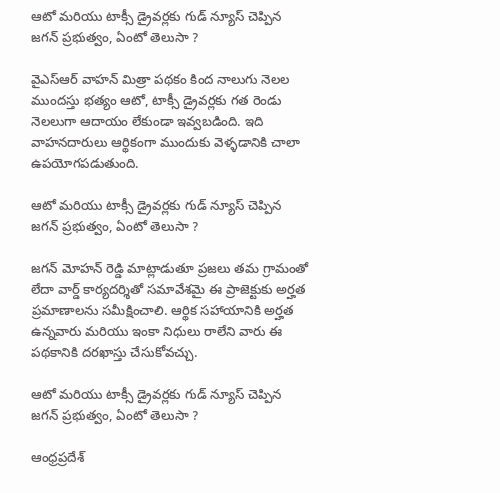ఆటో మరియు టాక్సీ డ్రైవర్లకు గుడ్ న్యూస్ చెప్పిన జగన్ ప్రభుత్వం, ఏంటో తెలుసా ?

వైఎస్‌ఆర్ వాహన్ మిత్రా పథకం కింద నాలుగు నెలల ముందస్తు భత్యం ఆటో, టాక్సీ డ్రైవర్లకు గత రెండు నెలలుగా ఆదాయం లేకుండా ఇవ్వబడింది. ఇది వాహనదారులు ఆర్థికంగా ముందుకు వెళ్ళడానికి చాలా ఉపయోగపడుతుంది.

ఆటో మరియు టాక్సీ డ్రైవర్లకు గుడ్ న్యూస్ చెప్పిన జగన్ ప్రభుత్వం, ఏంటో తెలుసా ?

జగన్ మోహన్ రెడ్డి మాట్లాడుతూ ప్రజలు తమ గ్రామంతో లేదా వార్డ్ కార్యదర్శితో సమావేశమై ఈ ప్రాజెక్టుకు అర్హత ప్రమాణాలను సమీక్షించాలి. ఆర్థిక సహాయానికి అర్హత ఉన్నవారు మరియు ఇంకా నిధులు రాలేని వారు ఈ పథకానికి దరఖాస్తు చేసుకోవచ్చు.

ఆటో మరియు టాక్సీ డ్రైవర్లకు గుడ్ న్యూస్ చెప్పిన జగన్ ప్రభుత్వం, ఏంటో తెలుసా ?

ఆంధ్రప్రదేశ్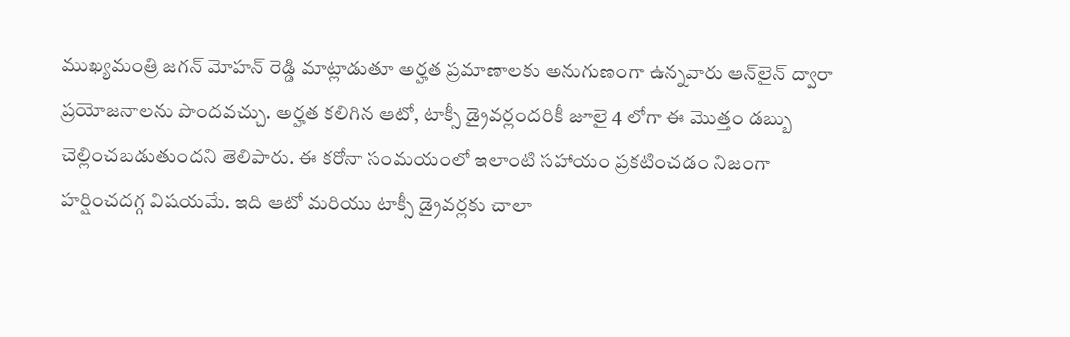ముఖ్యమంత్రి జగన్ మోహన్ రెడ్డి మాట్లాడుతూ అర్హత ప్రమాణాలకు అనుగుణంగా ఉన్నవారు ఆన్‌లైన్ ద్వారా ప్రయోజనాలను పొందవచ్చు. అర్హత కలిగిన ఆటో, టాక్సీ డ్రైవర్లందరికీ జూలై 4 లోగా ఈ మొత్తం డబ్బు చెల్లించబడుతుందని తెలిపారు. ఈ కరోనా సంమయంలో ఇలాంటి సహాయం ప్రకటించడం నిజంగా హర్షించదగ్గ విషయమే. ఇది ఆటో మరియు టాక్సీ డ్రైవర్లకు చాలా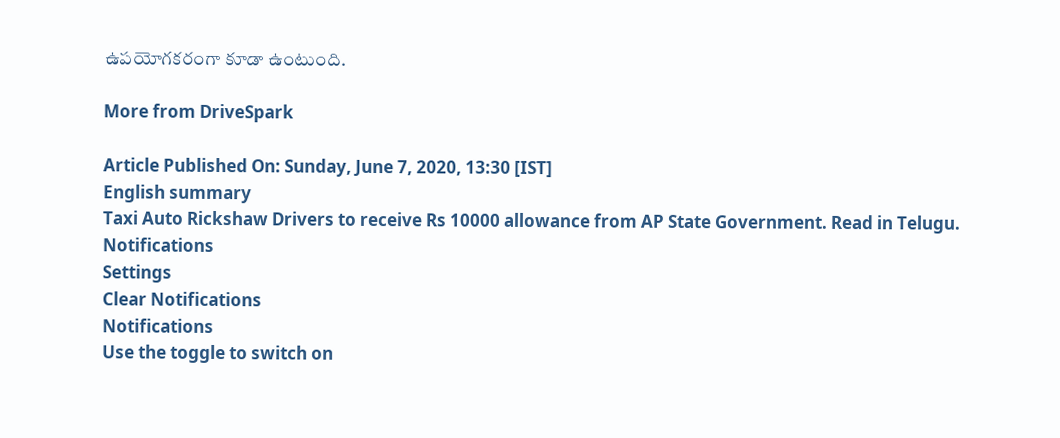ఉపయోగకరంగా కూడా ఉంటుంది.

More from DriveSpark

Article Published On: Sunday, June 7, 2020, 13:30 [IST]
English summary
Taxi Auto Rickshaw Drivers to receive Rs 10000 allowance from AP State Government. Read in Telugu.
Notifications
Settings
Clear Notifications
Notifications
Use the toggle to switch on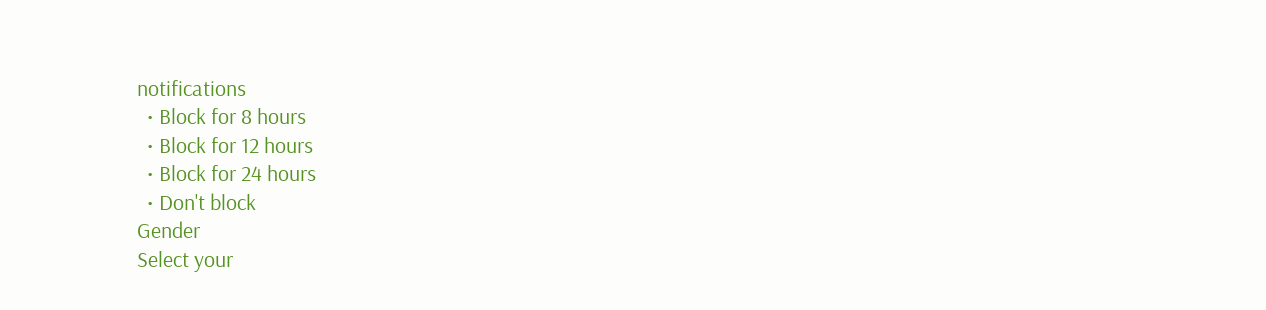notifications
  • Block for 8 hours
  • Block for 12 hours
  • Block for 24 hours
  • Don't block
Gender
Select your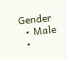Gender
  • Male
  •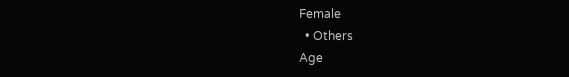Female
  • Others
Age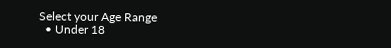Select your Age Range
  • Under 18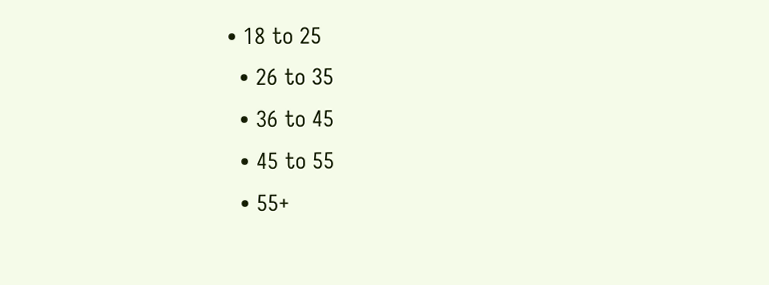• 18 to 25
  • 26 to 35
  • 36 to 45
  • 45 to 55
  • 55+